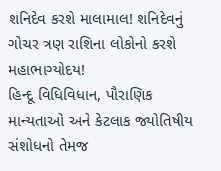શનિદેવ કરશે માલામાલ! શનિદેવનું ગોચર ત્રણ રાશિના લોકોનો કરશે મહાભાગ્યોદય!
હિન્દૂ વિધિવિધાન, પૌરાણિક માન્યતાઓ અને કેટલાક જ્યોતિષીય સંશોધનો તેમજ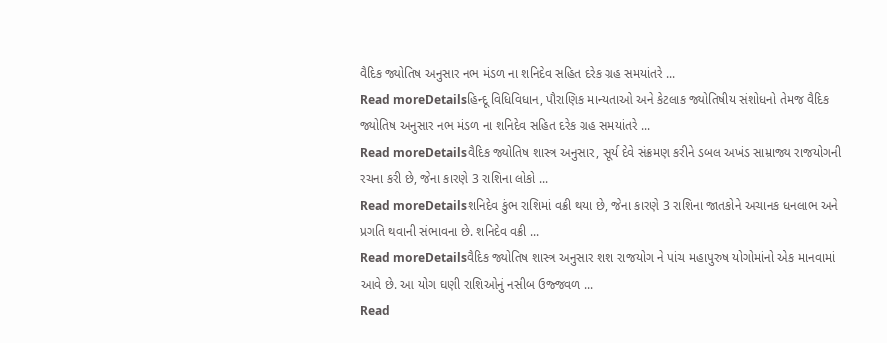વૈદિક જ્યોતિષ અનુસાર નભ મંડળ ના શનિદેવ સહિત દરેક ગ્રહ સમયાંતરે ...
Read moreDetailsહિન્દૂ વિધિવિધાન, પૌરાણિક માન્યતાઓ અને કેટલાક જ્યોતિષીય સંશોધનો તેમજ વૈદિક જ્યોતિષ અનુસાર નભ મંડળ ના શનિદેવ સહિત દરેક ગ્રહ સમયાંતરે ...
Read moreDetailsવૈદિક જ્યોતિષ શાસ્ત્ર અનુસાર, સૂર્ય દેવે સંક્રમણ કરીને ડબલ અખંડ સામ્રાજ્ય રાજયોગની રચના કરી છે, જેના કારણે 3 રાશિના લોકો ...
Read moreDetailsશનિદેવ કુંભ રાશિમાં વક્રી થયા છે, જેના કારણે 3 રાશિના જાતકોને અચાનક ધનલાભ અને પ્રગતિ થવાની સંભાવના છે. શનિદેવ વક્રી ...
Read moreDetailsવૈદિક જ્યોતિષ શાસ્ત્ર અનુસાર શશ રાજયોગ ને પાંચ મહાપુરુષ યોગોમાંનો એક માનવામાં આવે છે. આ યોગ ઘણી રાશિઓનું નસીબ ઉજ્જવળ ...
Read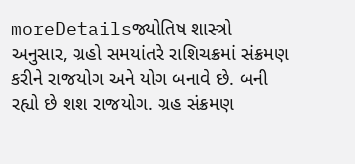moreDetailsજ્યોતિષ શાસ્ત્રો અનુસાર, ગ્રહો સમયાંતરે રાશિચક્રમાં સંક્રમણ કરીને રાજયોગ અને યોગ બનાવે છે. બની રહ્યો છે શશ રાજયોગ. ગ્રહ સંક્રમણ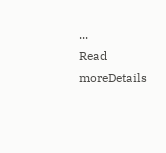...
Read moreDetails